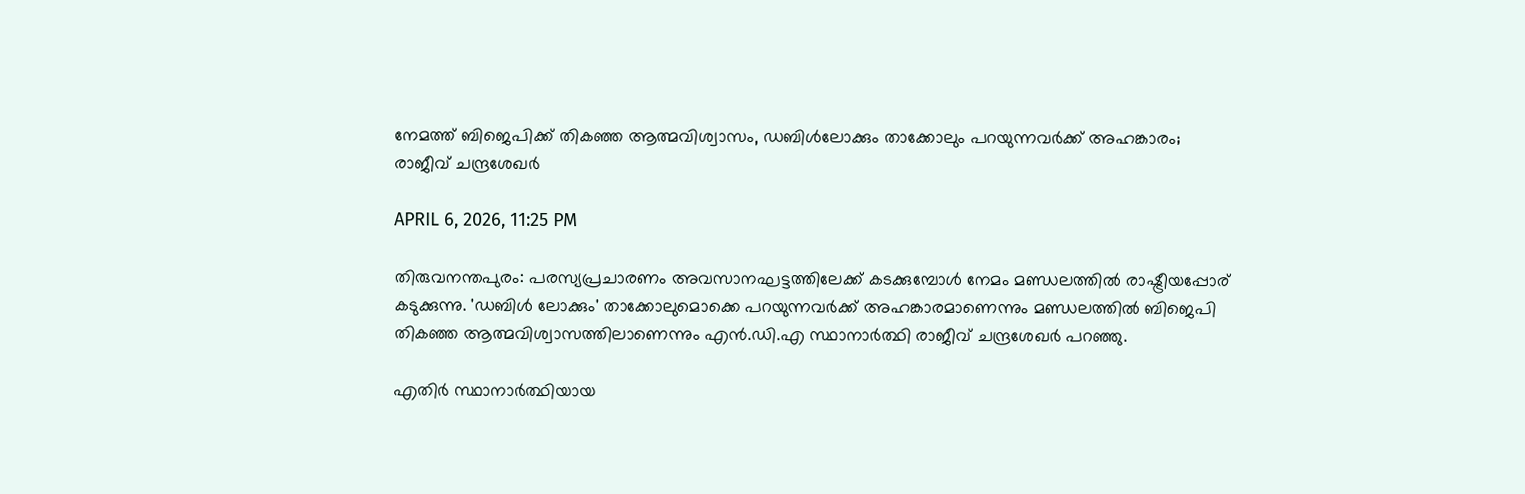നേമത്ത് ബിജെപിക്ക് തികഞ്ഞ ആത്മവിശ്വാസം, ഡബിള്‍ലോക്കും താക്കോലും പറയുന്നവര്‍ക്ക് അഹങ്കാരം;  രാജീവ് ചന്ദ്രശേഖര്‍

APRIL 6, 2026, 11:25 PM

തിരുവനന്തപുരം: പരസ്യപ്രചാരണം അവസാനഘട്ടത്തിലേക്ക് കടക്കുമ്പോൾ നേമം മണ്ഡലത്തിൽ രാഷ്ട്രീയപ്പോര് കടുക്കുന്നു. 'ഡബിൾ ലോക്കും' താക്കോലുമൊക്കെ പറയുന്നവർക്ക് അഹങ്കാരമാണെന്നും മണ്ഡലത്തിൽ ബിജെപി തികഞ്ഞ ആത്മവിശ്വാസത്തിലാണെന്നും എൻ.ഡി.എ സ്ഥാനാർത്ഥി രാജീവ് ചന്ദ്രശേഖർ പറഞ്ഞു.

എതിർ സ്ഥാനാർത്ഥിയായ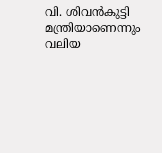വി. ശിവൻകുട്ടി മന്ത്രിയാണെന്നും വലിയ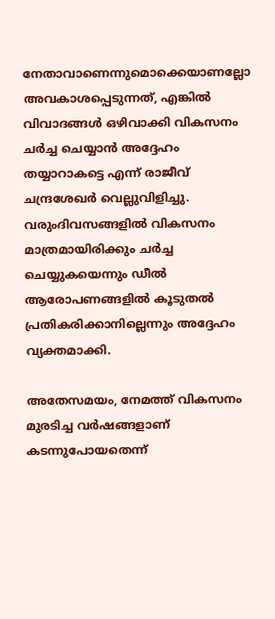നേതാവാണെന്നുമൊക്കെയാണല്ലോ അവകാശപ്പെടുന്നത്, എങ്കിൽ വിവാദങ്ങൾ ഒഴിവാക്കി വികസനം ചർച്ച ചെയ്യാൻ അദ്ദേഹം തയ്യാറാകട്ടെ എന്ന് രാജീവ് ചന്ദ്രശേഖർ വെല്ലുവിളിച്ചു. വരുംദിവസങ്ങളിൽ വികസനം മാത്രമായിരിക്കും ചർച്ച ചെയ്യുകയെന്നും ഡീൽ ആരോപണങ്ങളിൽ കൂടുതൽ പ്രതികരിക്കാനില്ലെന്നും അദ്ദേഹം വ്യക്തമാക്കി.

അതേസമയം, നേമത്ത് വികസനം മുരടിച്ച വർഷങ്ങളാണ് കടന്നുപോയതെന്ന്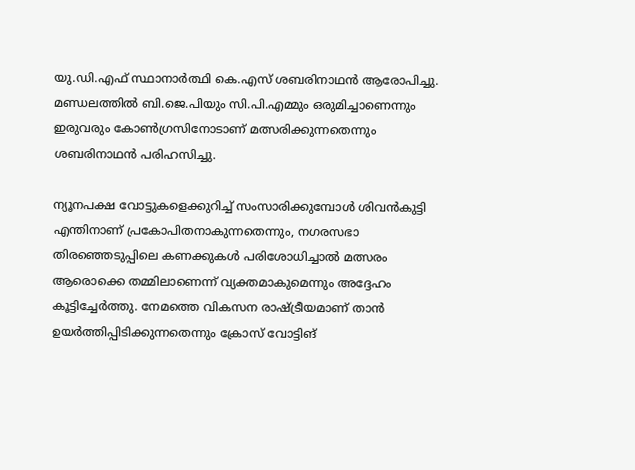യു.ഡി.എഫ് സ്ഥാനാർത്ഥി കെ.എസ് ശബരിനാഥൻ ആരോപിച്ചു. മണ്ഡലത്തിൽ ബി.ജെ.പിയും സി.പി.എമ്മും ഒരുമിച്ചാണെന്നും ഇരുവരും കോൺഗ്രസിനോടാണ് മത്സരിക്കുന്നതെന്നും ശബരിനാഥൻ പരിഹസിച്ചു.

ന്യൂനപക്ഷ വോട്ടുകളെക്കുറിച്ച് സംസാരിക്കുമ്പോൾ ശിവൻകുട്ടി എന്തിനാണ് പ്രകോപിതനാകുന്നതെന്നും, നഗരസഭാ തിരഞ്ഞെടുപ്പിലെ കണക്കുകൾ പരിശോധിച്ചാൽ മത്സരം ആരൊക്കെ തമ്മിലാണെന്ന് വ്യക്തമാകുമെന്നും അദ്ദേഹം കൂട്ടിച്ചേർത്തു. നേമത്തെ വികസന രാഷ്ട്രീയമാണ് താൻ ഉയർത്തിപ്പിടിക്കുന്നതെന്നും ക്രോസ് വോട്ടിങ്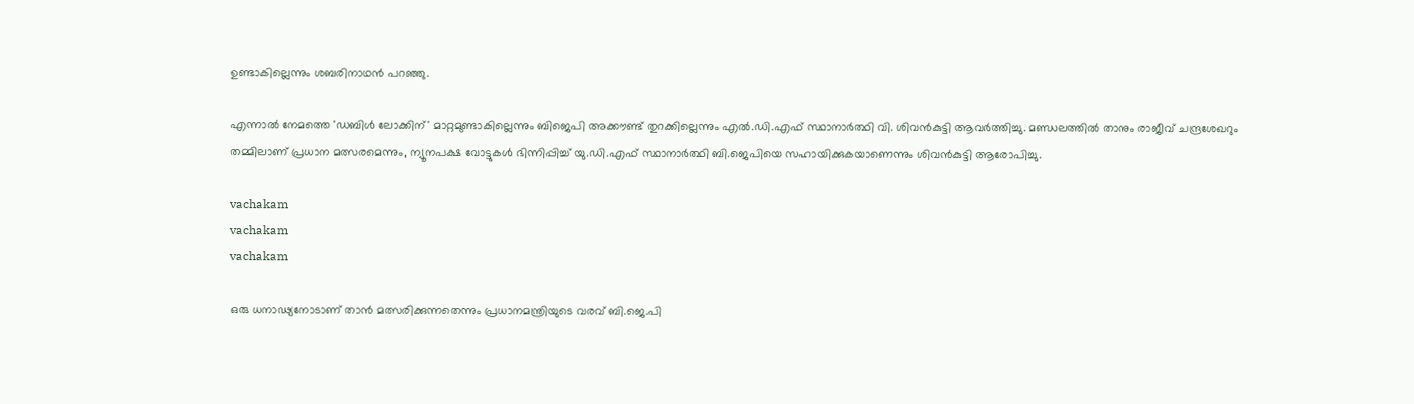ഉണ്ടാകില്ലെന്നും ശബരിനാഥൻ പറഞ്ഞു.

എന്നാൽ നേമത്തെ 'ഡബിൾ ലോക്കിന്' മാറ്റമുണ്ടാകില്ലെന്നും ബിജെപി അക്കൗണ്ട് തുറക്കില്ലെന്നും എൽ.ഡി.എഫ് സ്ഥാനാർത്ഥി വി. ശിവൻകുട്ടി ആവർത്തിച്ചു. മണ്ഡലത്തിൽ താനും രാജീവ് ചന്ദ്രശേഖറും തമ്മിലാണ് പ്രധാന മത്സരമെന്നും, ന്യൂനപക്ഷ വോട്ടുകൾ ഭിന്നിപ്പിച്ച് യു.ഡി.എഫ് സ്ഥാനാർത്ഥി ബി.ജെപിയെ സഹായിക്കുകയാണെന്നും ശിവൻകുട്ടി ആരോപിച്ചു.

vachakam
vachakam
vachakam

ഒരു ധനാഢ്യനോടാണ് താൻ മത്സരിക്കുന്നതെന്നും പ്രധാനമന്ത്രിയുടെ വരവ് ബി.ജെ.പി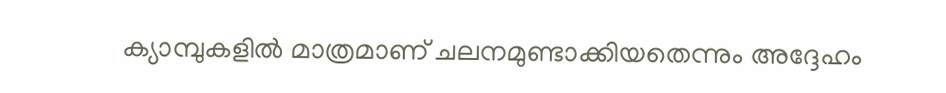ക്യാമ്പുകളിൽ മാത്രമാണ് ചലനമുണ്ടാക്കിയതെന്നും അദ്ദേഹം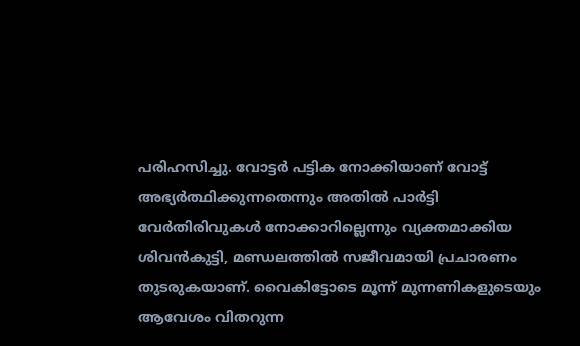പരിഹസിച്ചു. വോട്ടർ പട്ടിക നോക്കിയാണ് വോട്ട് അഭ്യർത്ഥിക്കുന്നതെന്നും അതിൽ പാർട്ടി വേർതിരിവുകൾ നോക്കാറില്ലെന്നും വ്യക്തമാക്കിയ ശിവൻകുട്ടി, മണ്ഡലത്തിൽ സജീവമായി പ്രചാരണം തുടരുകയാണ്. വൈകിട്ടോടെ മൂന്ന് മുന്നണികളുടെയും ആവേശം വിതറുന്ന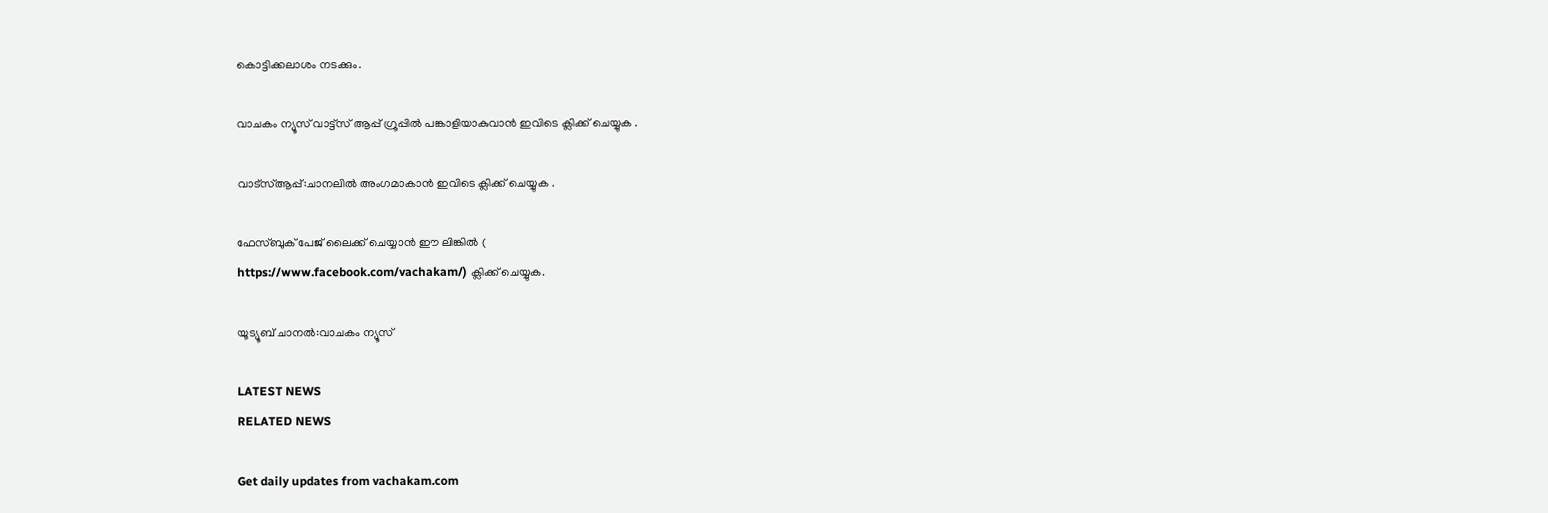കൊട്ടിക്കലാശം നടക്കും.

വാചകം ന്യൂസ് വാട്ട്സ് ആപ്പ് ഗ്രൂപ്പിൽ പങ്കാളിയാകുവാൻ ഇവിടെ ക്ലിക്ക് ചെയ്യുക .

വാട്സ്ആപ്പ്:ചാനലിൽ അംഗമാകാൻ ഇവിടെ ക്ലിക്ക് ചെയ്യുക .

ഫേസ്ബുക് പേജ് ലൈക്ക് ചെയ്യാൻ ഈ ലിങ്കിൽ (
https://www.facebook.com/vachakam/) ക്ലിക്ക് ചെയ്യുക.

യൂട്യൂബ് ചാനൽ:വാചകം ന്യൂസ്

LATEST NEWS
RELATED NEWS

Get daily updates from vachakam.com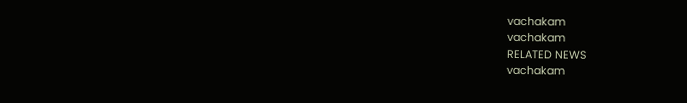vachakam
vachakam
RELATED NEWS
vachakam